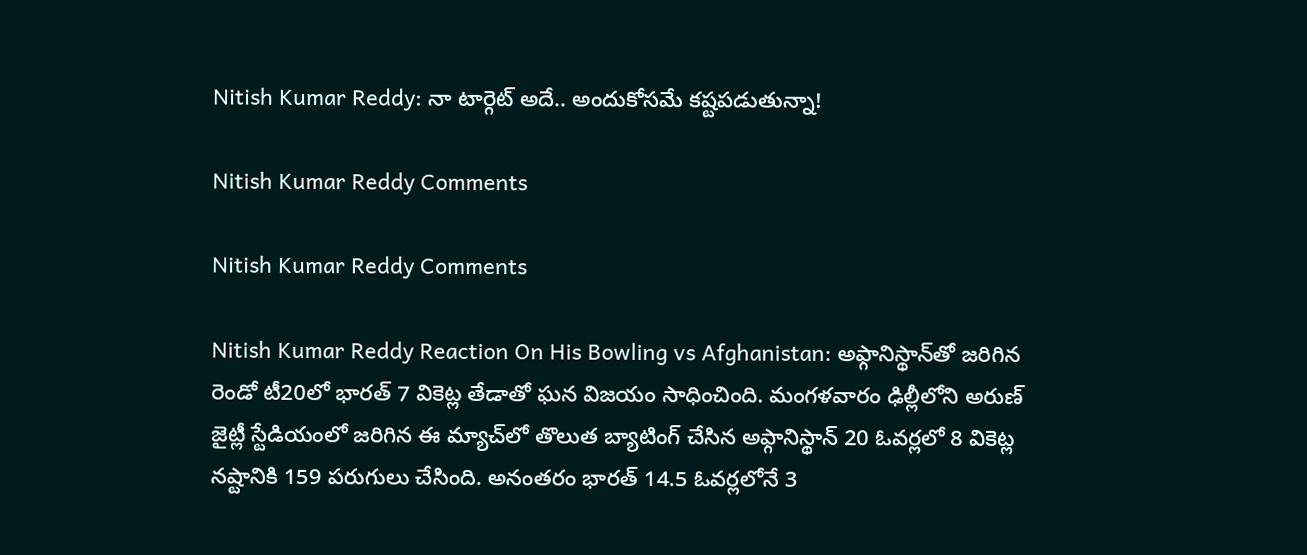Nitish Kumar Reddy: నా టార్గెట్ అదే.. అందుకోసమే కష్టపడుతున్నా!

Nitish Kumar Reddy Comments

Nitish Kumar Reddy Comments

Nitish Kumar Reddy Reaction On His Bowling vs Afghanistan: అఫ్గానిస్థాన్‌తో జరిగిన రెండో టీ20లో భారత్ 7 వికెట్ల తేడాతో ఘన విజయం సాధించింది. మంగళవారం ఢిల్లీలోని అరుణ్ జైట్లీ స్టేడియంలో జరిగిన ఈ మ్యాచ్‌లో తొలుత బ్యాటింగ్ చేసిన అఫ్గానిస్థాన్ 20 ఓవర్లలో 8 వికెట్ల నష్టానికి 159 పరుగులు చేసింది. అనంతరం భారత్ 14.5 ఓవర్లలోనే 3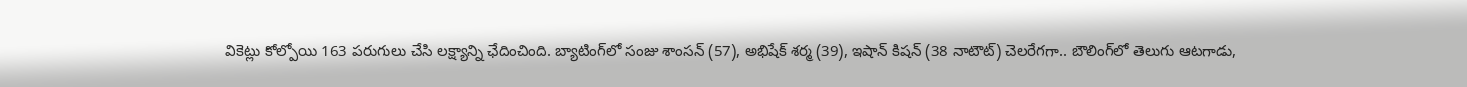వికెట్లు కోల్పోయి 163 పరుగులు చేసి లక్ష్యాన్ని ఛేదించింది. బ్యాటింగ్‌లో సంజు శాంసన్‌ (57), అభిషేక్‌ శర్మ (39), ఇషాన్‌ కిషన్‌ (38 నాటౌట్‌) చెలరేగగా.. బౌలింగ్‌లో తెలుగు ఆటగాడు,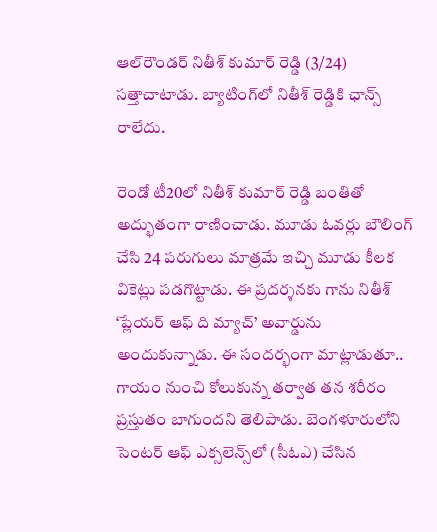ఆల్‌రౌండర్ నితీశ్ కుమార్ రెడ్డి (3/24) సత్తాచాటాడు. బ్యాటింగ్‌లో నితీశ్ రెడ్డికి ఛాన్స్ రాలేదు.

రెండో టీ20లో నితీశ్ కుమార్ రెడ్డి బంతితో అద్భుతంగా రాణించాడు. మూడు ఓవర్లు బౌలింగ్ చేసి 24 పరుగులు మాత్రమే ఇచ్చి మూడు కీలక వికెట్లు పడగొట్టాడు. ఈ ప్రదర్శనకు గాను నితీశ్ ‘ప్లేయర్ ఆఫ్ ది మ్యాచ్’ అవార్డును అందుకున్నాడు. ఈ సందర్భంగా మాట్లాడుతూ.. గాయం నుంచి కోలుకున్న తర్వాత తన శరీరం ప్రస్తుతం బాగుందని తెలిపాడు. బెంగళూరులోని సెంటర్ ఆఫ్ ఎక్సలెన్స్‌లో (సీఓఎ) చేసిన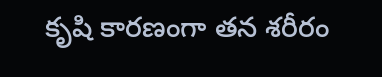కృషి కారణంగా తన శరీరం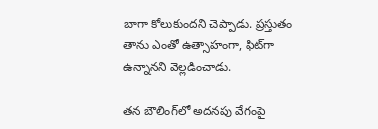బాగా కోలుకుందని చెప్పాడు. ప్రస్తుతం తాను ఎంతో ఉత్సాహంగా, ఫిట్‌గా ఉన్నానని వెల్లడించాడు.

తన బౌలింగ్‌లో అదనపు వేగంపై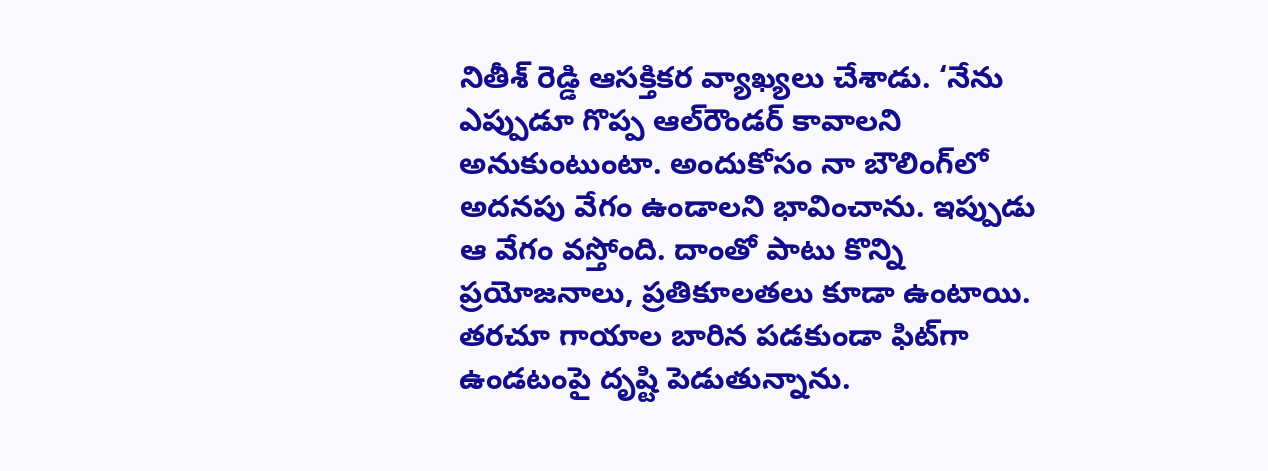నితీశ్ రెడ్డి ఆసక్తికర వ్యాఖ్యలు చేశాడు. ‘నేను ఎప్పుడూ గొప్ప ఆల్‌రౌండర్‌ కావాలని అనుకుంటుంటా. అందుకోసం నా బౌలింగ్‌లో అదనపు వేగం ఉండాలని భావించాను. ఇప్పుడు ఆ వేగం వస్తోంది. దాంతో పాటు కొన్ని ప్రయోజనాలు, ప్రతికూలతలు కూడా ఉంటాయి. తరచూ గాయాల బారిన పడకుండా ఫిట్‌గా ఉండటంపై దృష్టి పెడుతున్నాను.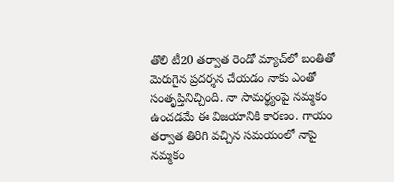తొలి టీ20 తర్వాత రెండో మ్యాచ్‌లో బంతితో మెరుగైన ప్రదర్శన చేయడం నాకు ఎంతో సంతృప్తినిచ్చింది. నా సామర్థ్యంపై నమ్మకం ఉంచడమే ఈ విజయానికి కారణం. గాయం తర్వాత తిరిగి వచ్చిన సమయంలో నాపై నమ్మకం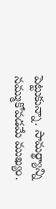పెట్టుకున్నా. సామర్థ్యాన్ని నమ్ముకోవడమే ముఖ్యం.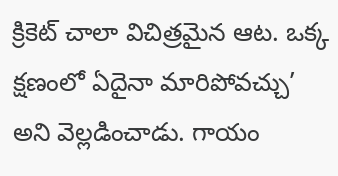క్రికెట్ చాలా విచిత్రమైన ఆట. ఒక్క క్షణంలో ఏదైనా మారిపోవచ్చు’ అని వెల్లడించాడు. గాయం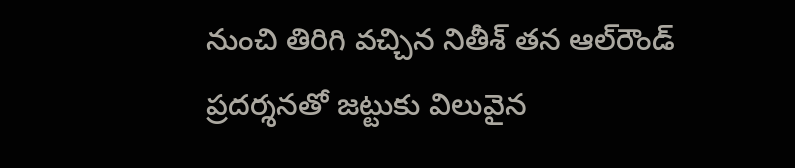నుంచి తిరిగి వచ్చిన నితీశ్ తన ఆల్‌రౌండ్ ప్రదర్శనతో జట్టుకు విలువైన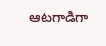ఆటగాడిగా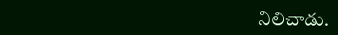నిలిచాడు.